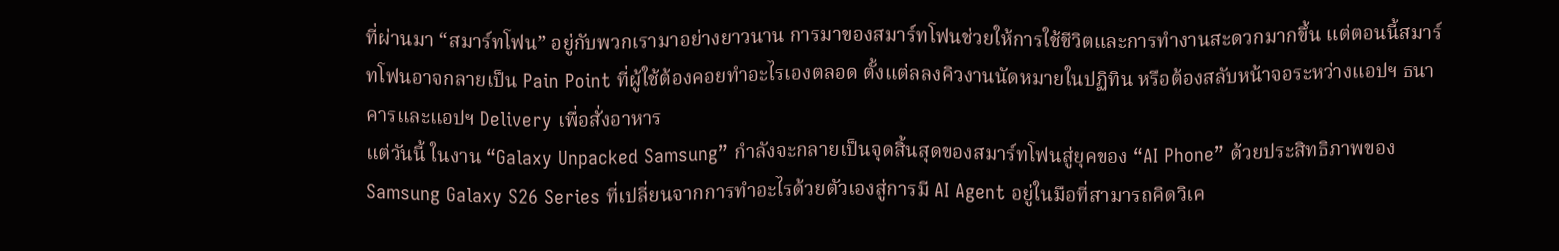ที่ผ่านมา “สมาร์ทโฟน” อยู่กับพวกเรามาอย่างยาวนาน การมาของสมาร์ทโฟนช่วยให้การใช้ชีวิตและการทำงานสะดวกมากขึ้น แต่ตอนนี้สมาร์ทโฟนอาจกลายเป็น Pain Point ที่ผู้ใช้ต้องคอยทำอะไรเองตลอด ตั้งแต่ลลงคิวงานนัดหมายในปฏิทิน หรือต้องสลับหน้าจอระหว่างแอปฯ ธนาคารและแอปฯ Delivery เพื่อสั่งอาหาร
แต่วันนี้ ในงาน “Galaxy Unpacked Samsung” กำลังจะกลายเป็นจุดสิ้นสุดของสมาร์ทโฟนสู่ยุคของ “AI Phone” ด้วยประสิทธิภาพของ Samsung Galaxy S26 Series ที่เปลี่ยนจากการทำอะไรด้วยตัวเองสู่การมี AI Agent อยู่ในมือที่สามารถคิดวิเค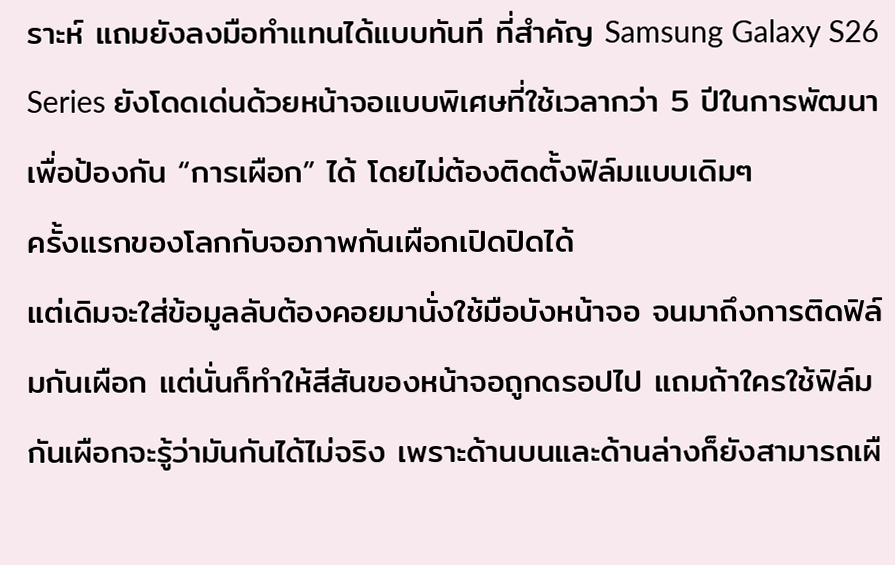ราะห์ แถมยังลงมือทำแทนได้แบบทันที ที่สำคัญ Samsung Galaxy S26 Series ยังโดดเด่นด้วยหน้าจอแบบพิเศษที่ใช้เวลากว่า 5 ปีในการพัฒนาเพื่อป้องกัน “การเผือก” ได้ โดยไม่ต้องติดตั้งฟิล์มแบบเดิมๆ
ครั้งแรกของโลกกับจอภาพกันเผือกเปิดปิดได้
แต่เดิมจะใส่ข้อมูลลับต้องคอยมานั่งใช้มือบังหน้าจอ จนมาถึงการติดฟิล์มกันเผือก แต่นั่นก็ทำให้สีสันของหน้าจอถูกดรอปไป แถมถ้าใครใช้ฟิล์มกันเผือกจะรู้ว่ามันกันได้ไม่จริง เพราะด้านบนและด้านล่างก็ยังสามารถเผื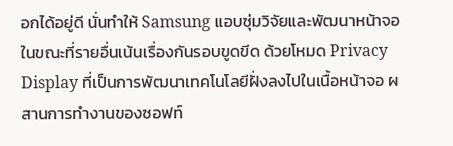อกได้อยู่ดี นั่นทำให้ Samsung แอบซุ่มวิจัยและพัฒนาหน้าจอ ในขณะที่รายอื่นเน้นเรื่องกันรอบขูดขีด ด้วยโหมด Privacy Display ที่เป็นการพัฒนาเทคโนโลยีฝั่งลงไปในเนื้อหน้าจอ ผสานการทำงานของซอฟท์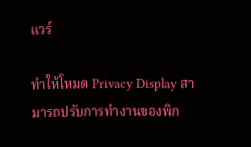แวร์

ทำให้โหมด Privacy Display สามารถปรับการทำงานของพิก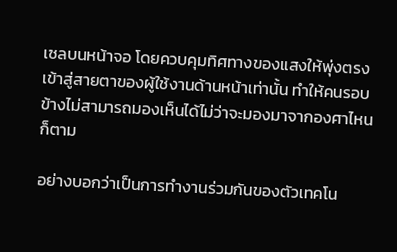เซลบนหน้าจอ โดยควบคุมทิศทางของแสงให้พุ่งตรงเข้าสู่สายตาของผู้ใช้งานด้านหน้าเท่านั้น ทำให้คนรอบข้างไม่สามารถมองเห็นได้ไม่ว่าจะมองมาจากองศาไหนก็ตาม

อย่างบอกว่าเป็นการทำงานร่วมกันของตัวเทคโน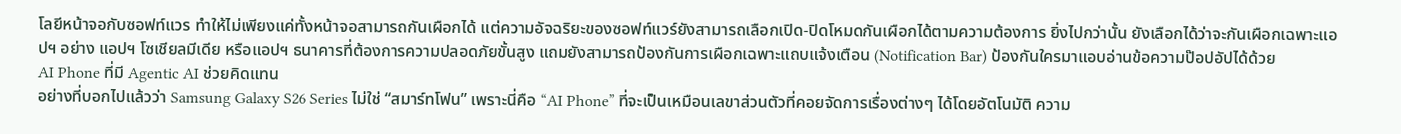โลยีหน้าจอกับซอฟท์แวร ทำให้ไม่เพียงแค่ทั้งหน้าจอสามารถกันเผือกได้ แต่ความอัจฉริยะของซอฟท์แวร์ยังสามารถเลือกเปิด-ปิดโหมดกันเผือกได้ตามความต้องการ ยิ่งไปกว่านั้น ยังเลือกได้ว่าจะกันเผือกเฉพาะแอปฯ อย่าง แอปฯ โซเชียลมีเดีย หรือแอปฯ ธนาคารที่ต้องการความปลอดภัยขั้นสูง แถมยังสามารถป้องกันการเผือกเฉพาะแถบแจ้งเตือน (Notification Bar) ป้องกันใครมาแอบอ่านข้อความป๊อปอัปได้ด้วย
AI Phone ที่มี Agentic AI ช่วยคิดแทน
อย่างที่บอกไปแล้วว่า Samsung Galaxy S26 Series ไม่ใช่ “สมาร์ทโฟน” เพราะนี่คือ “AI Phone” ที่จะเป็นเหมือนเลขาส่วนตัวที่คอยจัดการเรื่องต่างๆ ได้โดยอัตโนมัติ ความ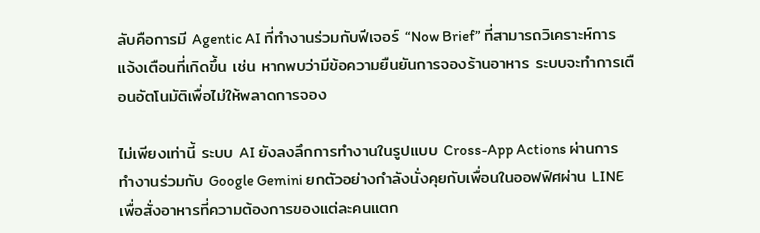ลับคือการมี Agentic AI ที่ทำงานร่วมกับฟีเจอร์ “Now Brief” ที่สามารถวิเคราะห์การแจ้งเตือนที่เกิดขึ้น เช่น หากพบว่ามีข้อความยืนยันการจองร้านอาหาร ระบบจะทำการเตือนอัตโนมัติเพื่อไม่ให้พลาดการจอง

ไม่เพียงเท่านี้ ระบบ AI ยังลงลึกการทำงานในรูปแบบ Cross-App Actions ผ่านการทำงานร่วมกับ Google Gemini ยกตัวอย่างกำลังนั่งคุยกับเพื่อนในออฟฟิศผ่าน LINE เพื่อสั่งอาหารที่ความต้องการของแต่ละคนแตก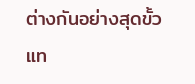ต่างกันอย่างสุดขั้ว แท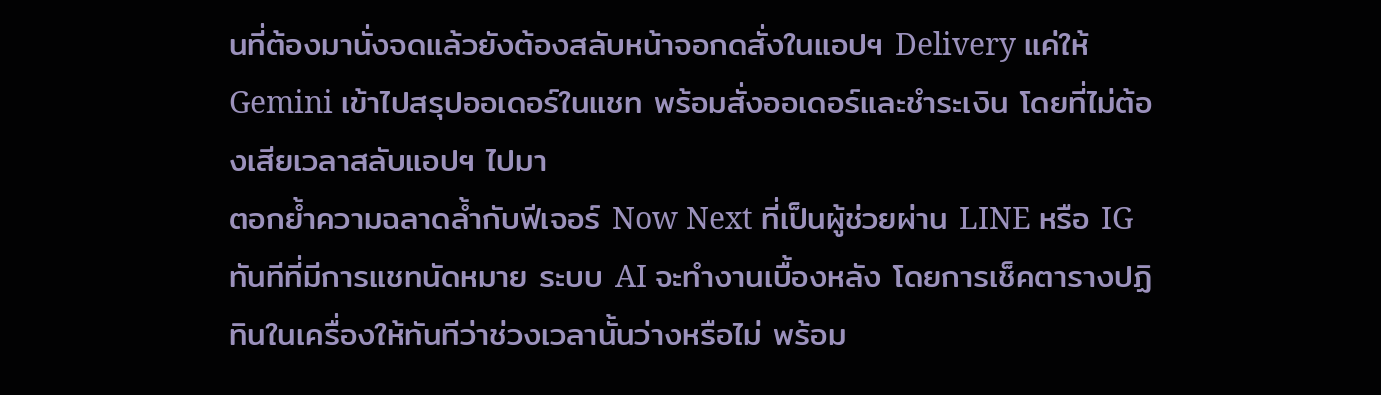นที่ต้องมานั่งจดแล้วยังต้องสลับหน้าจอกดสั่งในแอปฯ Delivery แค่ให้ Gemini เข้าไปสรุปออเดอร์ในแชท พร้อมสั่งออเดอร์และชำระเงิน โดยที่ไม่ต้องเสียเวลาสลับแอปฯ ไปมา
ตอกย้ำความฉลาดล้ำกับฟีเจอร์ Now Next ที่เป็นผู้ช่วยผ่าน LINE หรือ IG ทันทีที่มีการแชทนัดหมาย ระบบ AI จะทำงานเบื้องหลัง โดยการเช็คตารางปฏิทินในเครื่องให้ทันทีว่าช่วงเวลานั้นว่างหรือไม่ พร้อม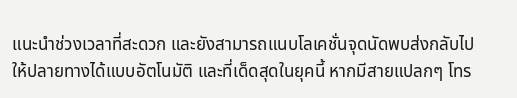แนะนำช่วงเวลาที่สะดวก และยังสามารถแนบโลเคชั่นจุดนัดพบส่งกลับไปให้ปลายทางได้แบบอัตโนมัติ และที่เด็ดสุดในยุคนี้ หากมีสายแปลกๆ โทร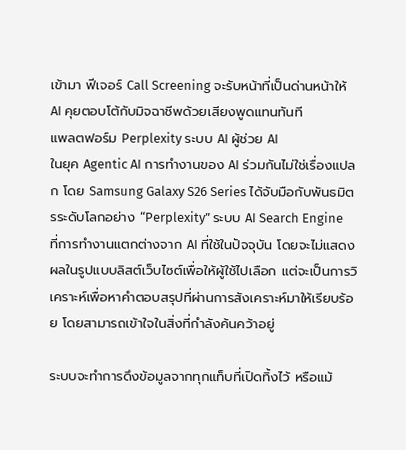เข้ามา ฟีเจอร์ Call Screening จะรับหน้าที่เป็นด่านหน้าให้ AI คุยตอบโต้กับมิจฉาชีพด้วยเสียงพูดแทนทันที
แพลตฟอร์ม Perplexity ระบบ AI ผู้ช่วย AI
ในยุค Agentic AI การทำงานของ AI ร่วมกันไม่ใช่เรื่องแปลก โดย Samsung Galaxy S26 Series ได้จับมือกับพันธมิตรระดับโลกอย่าง “Perplexity” ระบบ AI Search Engine ที่การทำงานแตกต่างจาก AI ที่ใช้ในปัจจุบัน โดยจะไม่แสดงผลในรูปแบบลิสต์เว็บไซต์เพื่อให้ผู้ใช้ไปเลือก แต่จะเป็นการวิเคราะห์เพื่อหาคำตอบสรุปที่ผ่านการสังเคราะห์มาให้เรียบร้อย โดยสามารถเข้าใจในสิ่งที่กำลังค้นคว้าอยู่

ระบบจะทำการดึงข้อมูลจากทุกแท็บที่เปิดทิ้งไว้ หรือแม้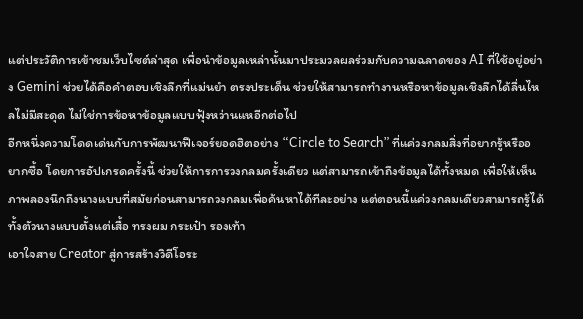แต่ประวัติการเข้าชมเว็บไซต์ล่าสุด เพื่อนำข้อมูลเหล่านั้นมาประมวลผลร่วมกับความฉลาดของ AI ที่ใช้อยู่อย่าง Gemini ช่วยได้คือคำตอบเชิงลึกที่แม่นยำ ตรงประเด็น ช่วยให้สามารถทำงานหรือหาข้อมูลเชิงลึกได้ลื่นไหลไม่มีสะดุด ไม่ใช่การข้อหาข้อมูลแบบฟุ้งหว่านแหอีกต่อไป
อีกหนึ่งความโดดเด่นกับการพัฒนาฟีเจอร์ยอดฮิตอย่าง “Circle to Search” ที่แค่วงกลมสิ่งที่อยากรู้หรืออยากซื้อ โดยการอัปเกรดครั้งนี้ ช่วยให้การการวงกลมครั้งเดียว แต่สามารถเข้าถึงข้อมูลได้ทั้งหมด เพื่อให้เห็นภาพลองนึกถึงนางแบบที่สมัยก่อนสามารถวงกลมเพื่อค้นหาได้ทีละอย่าง แต่ตอนนี้แค่วงกลมเดียวสามารถรู้ได้ทั้งตัวนางแบบตั้งแต่เสื้อ ทรงผม กระเป๋า รองเท้า
เอาใจสาย Creator สู่การสร้างวิดีโอระ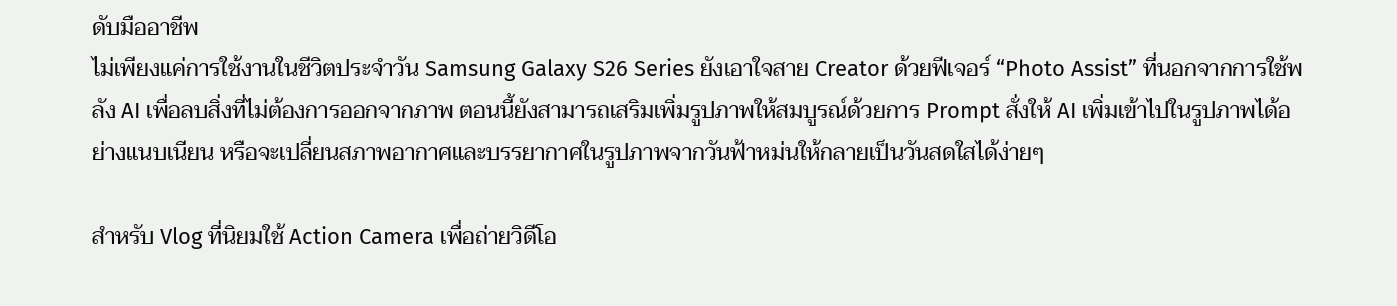ดับมืออาชีพ
ไม่เพียงแค่การใช้งานในชีวิตประจำวัน Samsung Galaxy S26 Series ยังเอาใจสาย Creator ด้วยฟีเจอร์ “Photo Assist” ที่นอกจากการใช้พลัง AI เพื่อลบสิ่งที่ไม่ต้องการออกจากภาพ ตอนนี้ยังสามารถเสริมเพิ่มรูปภาพให้สมบูรณ์ด้วยการ Prompt สั่งให้ AI เพิ่มเข้าไปในรูปภาพได้อย่างแนบเนียน หรือจะเปลี่ยนสภาพอากาศและบรรยากาศในรูปภาพจากวันฟ้าหม่นให้กลายเป็นวันสดใสได้ง่ายๆ

สำหรับ Vlog ที่นิยมใช้ Action Camera เพื่อถ่ายวิดีโอ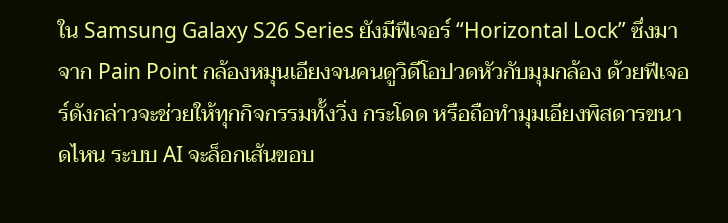ใน Samsung Galaxy S26 Series ยังมีฟีเจอร์ “Horizontal Lock” ซึ่งมาจาก Pain Point กล้องหมุนเอียงจนคนดูวิดีโอปวดหัวกับมุมกล้อง ด้วยฟีเจอร์ดังกล่าวจะช่วยให้ทุกกิจกรรมทั้งวิ่ง กระโดด หรือถือทำมุมเอียงพิสดารขนาดไหน ระบบ AI จะล็อกเส้นขอบ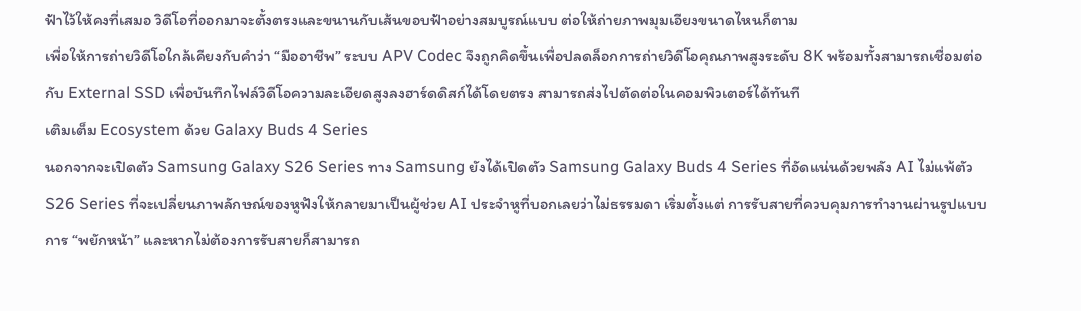ฟ้าไว้ให้คงที่เสมอ วิดีโอที่ออกมาจะตั้งตรงและขนานกับเส้นขอบฟ้าอย่างสมบูรณ์แบบ ต่อให้ถ่ายภาพมุมเอียงขนาดไหนก็ตาม
เพื่อให้การถ่ายวิดีโอใกล้เคียงกับคำว่า “มืออาชีพ” ระบบ APV Codec จึงถูกคิดขึ้นเพื่อปลดล็อกการถ่ายวิดีโอคุณภาพสูงระดับ 8K พร้อมทั้งสามารถเชื่อมต่อกับ External SSD เพื่อบันทึกไฟล์วิดีโอความละเอียดสูงลงฮาร์ดดิสก์ได้โดยตรง สามารถส่งไปตัดต่อในคอมพิวเตอร์ได้ทันที
เติมเต็ม Ecosystem ด้วย Galaxy Buds 4 Series
นอกจากจะเปิดตัว Samsung Galaxy S26 Series ทาง Samsung ยังได้เปิดตัว Samsung Galaxy Buds 4 Series ที่อัดแน่นด้วยพลัง AI ไม่แพ้ตัว S26 Series ที่จะเปลี่ยนภาพลักษณ์ของหูฟังให้กลายมาเป็นผู้ช่วย AI ประจำหูที่บอกเลยว่าไม่ธรรมดา เริ่มตั้งแต่ การรับสายที่ควบคุมการทำงานผ่านรูปแบบการ “พยักหน้า” และหากไม่ต้องการรับสายก็สามารถ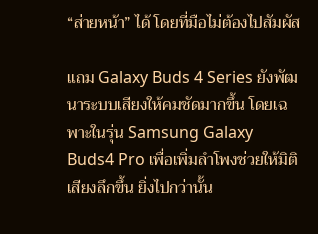“ส่ายหน้า” ได้ โดยที่มือไม่ต้องไปสัมผัส

แถม Galaxy Buds 4 Series ยังพัฒนาระบบเสียงให้คมชัดมากขึ้น โดยเฉพาะในรุ่น Samsung Galaxy Buds4 Pro เพื่อเพิ่มลำโพงช่วยให้มิติเสียงลึกขึ้น ยิ่งไปกว่านั้น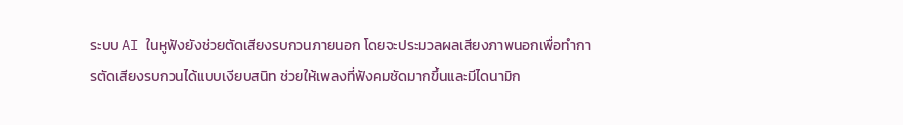ระบบ AI ในหูฟังยังช่วยตัดเสียงรบกวนภายนอก โดยจะประมวลผลเสียงภาพนอกเพื่อทำการตัดเสียงรบกวนได้แบบเงียบสนิท ช่วยให้เพลงที่ฟังคมชัดมากขึ้นและมีไดนามิก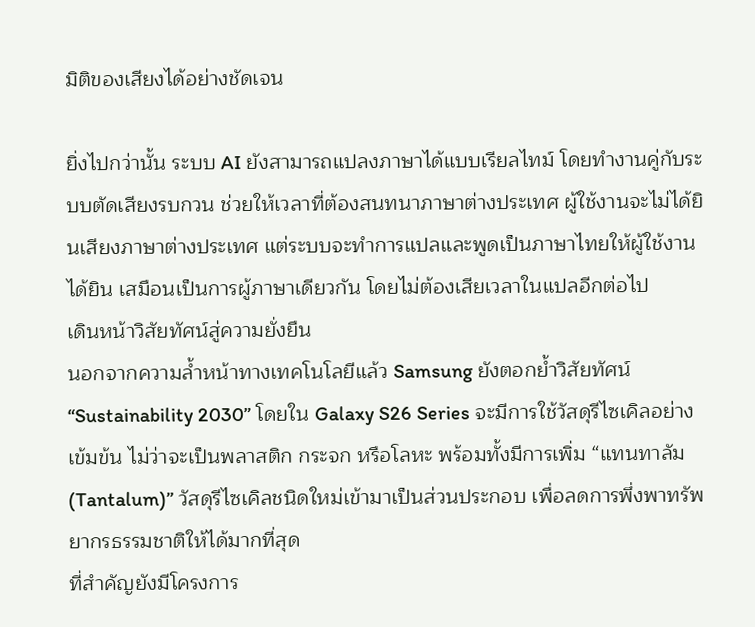มิติของเสียงได้อย่างชัดเจน

ยิ่งไปกว่านั้น ระบบ AI ยังสามารถแปลงภาษาได้แบบเรียลไทม์ โดยทำงานคู่กับระบบตัดเสียงรบกวน ช่วยให้เวลาที่ต้องสนทนาภาษาต่างประเทศ ผู้ใช้งานจะไม่ได้ยินเสียงภาษาต่างประเทศ แต่ระบบจะทำการแปลและพูดเป็นภาษาไทยให้ผู้ใช้งานได้ยิน เสมือนเป็นการผู้ภาษาเดียวกัน โดยไม่ต้องเสียเวลาในแปลอีกต่อไป
เดินหน้าวิสัยทัศน์สู่ความยั่งยืน
นอกจากความล้ำหน้าทางเทคโนโลยีแล้ว Samsung ยังตอกย้ำวิสัยทัศน์ “Sustainability 2030” โดยใน Galaxy S26 Series จะมีการใช้วัสดุรีไซเคิลอย่างเข้มข้น ไม่ว่าจะเป็นพลาสติก กระจก หรือโลหะ พร้อมทั้งมีการเพิ่ม “แทนทาลัม (Tantalum)” วัสดุรีไซเคิลชนิดใหม่เข้ามาเป็นส่วนประกอบ เพื่อลดการพึ่งพาทรัพยากรธรรมชาติให้ได้มากที่สุด
ที่สำคัญยังมีโครงการ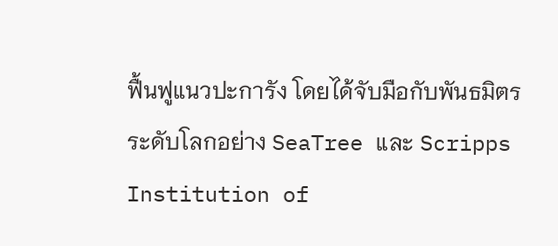ฟื้นฟูแนวปะการัง โดยได้จับมือกับพันธมิตรระดับโลกอย่าง SeaTree และ Scripps Institution of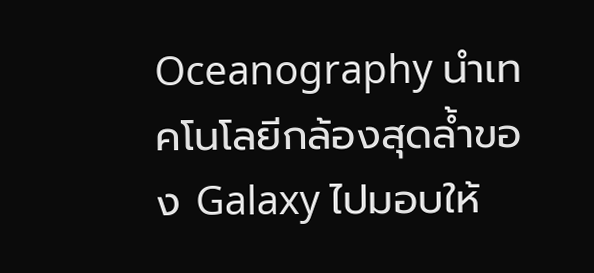Oceanography นำเทคโนโลยีกล้องสุดล้ำของ Galaxy ไปมอบให้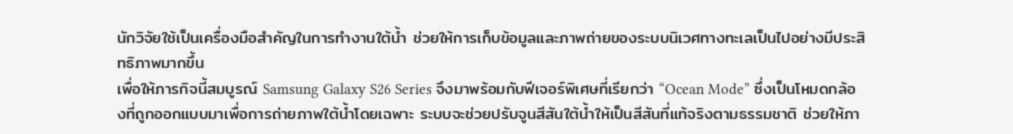นักวิจัยใช้เป็นเครื่องมือสำคัญในการทำงานใต้น้ำ ช่วยให้การเก็บข้อมูลและภาพถ่ายของระบบนิเวศทางทะเลเป็นไปอย่างมีประสิทธิภาพมากขึ้น
เพื่อให้ภารกิจนี้สมบูรณ์ Samsung Galaxy S26 Series จึงมาพร้อมกับฟีเจอร์พิเศษที่เรียกว่า “Ocean Mode” ซึ่งเป็นโหมดกล้องที่ถูกออกแบบมาเพื่อการถ่ายภาพใต้น้ำโดยเฉพาะ ระบบจะช่วยปรับจูนสีสันใต้น้ำให้เป็นสีสันที่แท้จริงตามธรรมชาติ ช่วยให้ภา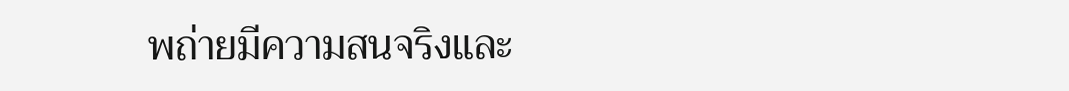พถ่ายมีความสนจริงและ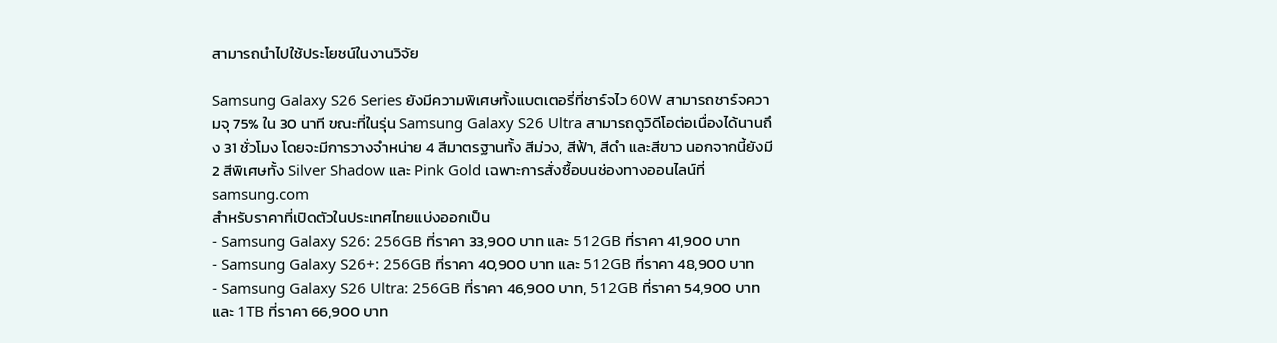สามารถนำไปใช้ประโยชน์ในงานวิจัย

Samsung Galaxy S26 Series ยังมีความพิเศษทั้งแบตเตอรี่ที่ชาร์จไว 60W สามารถชาร์จความจุ 75% ใน 30 นาที ขณะที่ในรุ่น Samsung Galaxy S26 Ultra สามารถดูวิดีโอต่อเนื่องได้นานถึง 31 ชั่วโมง โดยจะมีการวางจำหน่าย 4 สีมาตรฐานทั้ง สีม่วง, สีฟ้า, สีดำ และสีขาว นอกจากนี้ยังมี 2 สีพิเศษทั้ง Silver Shadow และ Pink Gold เฉพาะการสั่งซื้อบนช่องทางออนไลน์ที่ samsung.com
สำหรับราคาที่เปิดตัวในประเทศไทยแบ่งออกเป็น
- Samsung Galaxy S26: 256GB ที่ราคา 33,900 บาท และ 512GB ที่ราคา 41,900 บาท
- Samsung Galaxy S26+: 256GB ที่ราคา 40,900 บาท และ 512GB ที่ราคา 48,900 บาท
- Samsung Galaxy S26 Ultra: 256GB ที่ราคา 46,900 บาท, 512GB ที่ราคา 54,900 บาท และ 1TB ที่ราคา 66,900 บาท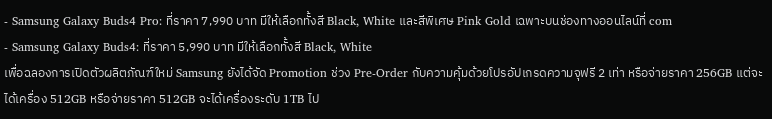- Samsung Galaxy Buds4 Pro: ที่ราคา 7,990 บาท มีให้เลือกทั้งสี Black, White และสีพิเศษ Pink Gold เฉพาะบนช่องทางออนไลน์ที่ com
- Samsung Galaxy Buds4: ที่ราคา 5,990 บาท มีให้เลือกทั้งสี Black, White
เพื่อฉลองการเปิดตัวผลิตภัณฑ์ใหม่ Samsung ยังได้จัด Promotion ช่วง Pre-Order กับความคุ้มด้วยโปรอัปเกรดความจุฟรี 2 เท่า หรือจ่ายราคา 256GB แต่จะได้เครื่อง 512GB หรือจ่ายราคา 512GB จะได้เครื่องระดับ 1TB ไป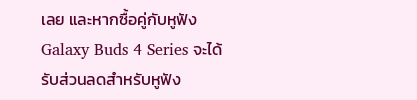เลย และหากซื้อคู่กับหูฟัง Galaxy Buds 4 Series จะได้รับส่วนลดสำหรับหูฟัง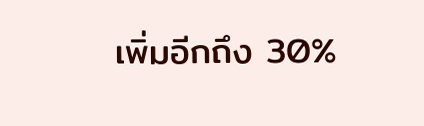เพิ่มอีกถึง 30%